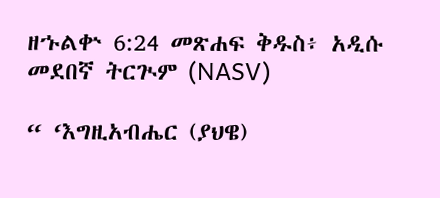ዘኁልቍ 6:24 መጽሐፍ ቅዱስ፥ አዲሱ መደበኛ ትርጒም (NASV)

“ ‘እግዚአብሔር (ያህዌ)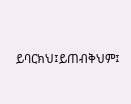ይባርክህ፤ይጠብቅህም፤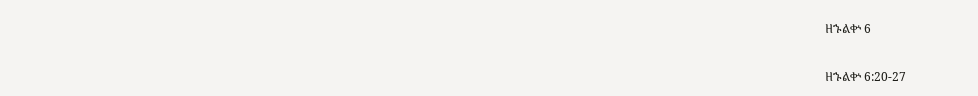ዘኁልቍ 6

ዘኁልቍ 6:20-27